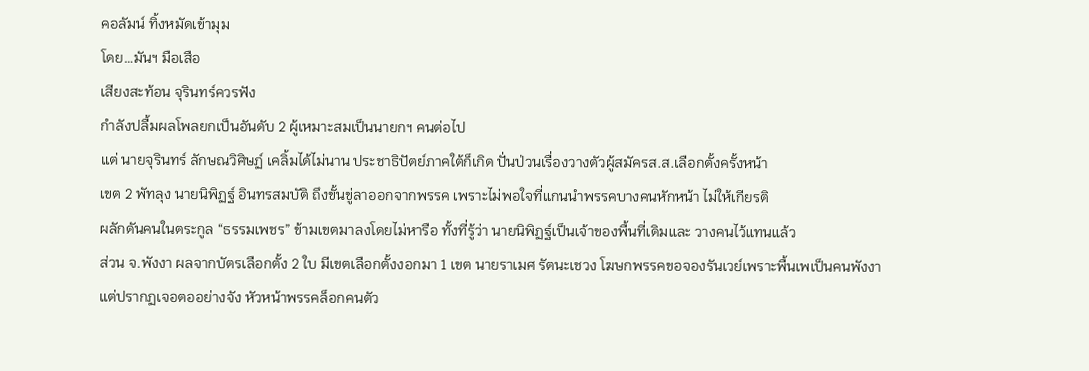คอลัมน์ ทิ้งหมัดเข้ามุม
โดย…มันฯ มือเสือ
เสียงสะท้อน จุรินทร์ควรฟัง
กําลังปลื้มผลโพลยกเป็นอันดับ 2 ผู้เหมาะสมเป็นนายกฯ คนต่อไป
แต่ นายจุรินทร์ ลักษณวิศิษฏ์ เคลิ้มได้ไม่นาน ประชาธิปัตย์ภาคใต้ก็เกิด ปั่นป่วนเรื่องวางตัวผู้สมัครส.ส.เลือกตั้งครั้งหน้า
เขต 2 พัทลุง นายนิพิฏฐ์ อินทรสมบัติ ถึงขั้นขู่ลาออกจากพรรค เพราะไม่พอใจที่แกนนำพรรคบางคนหักหน้า ไม่ให้เกียรติ
ผลักดันคนในตระกูล “ธรรมเพชร” ข้ามเขตมาลงโดยไม่หารือ ทั้งที่รู้ว่า นายนิพิฏฐ์เป็นเจ้าของพื้นที่เดิมและ วางคนไว้แทนแล้ว
ส่วน จ.พังงา ผลจากบัตรเลือกตั้ง 2 ใบ มีเขตเลือกตั้งงอกมา 1 เขต นายราเมศ รัตนะเชวง โฆษกพรรคขอจองรันเวย์เพราะพื้นเพเป็นคนพังงา
แต่ปรากฏเจอตออย่างจัง หัวหน้าพรรคล็อกคนตัว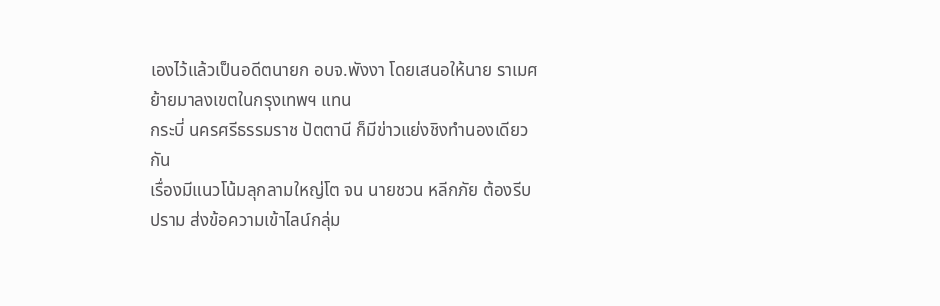เองไว้แล้วเป็นอดีตนายก อบจ.พังงา โดยเสนอให้นาย ราเมศย้ายมาลงเขตในกรุงเทพฯ แทน
กระบี่ นครศรีธรรมราช ปัตตานี ก็มีข่าวแย่งชิงทำนองเดียวกัน
เรื่องมีแนวโน้มลุกลามใหญ่โต จน นายชวน หลีกภัย ต้องรีบปราม ส่งข้อความเข้าไลน์กลุ่ม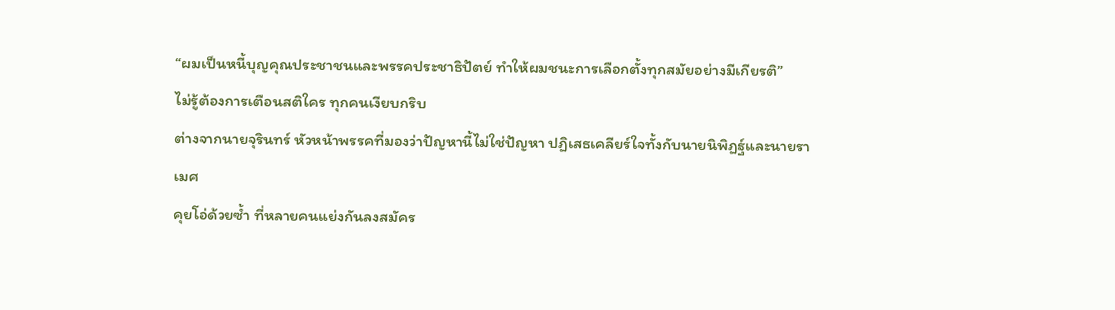“ผมเป็นหนี้บุญคุณประชาชนและพรรคประชาธิปัตย์ ทำให้ผมชนะการเลือกตั้งทุกสมัยอย่างมีเกียรติ”
ไม่รู้ต้องการเตือนสติใคร ทุกคนเงียบกริบ
ต่างจากนายจุรินทร์ หัวหน้าพรรคที่มองว่าปัญหานี้ไม่ใช่ปัญหา ปฏิเสธเคลียร์ใจทั้งกับนายนิพิฏฐ์และนายราเมศ
คุยโอ่ด้วยซ้ำ ที่หลายคนแย่งกันลงสมัคร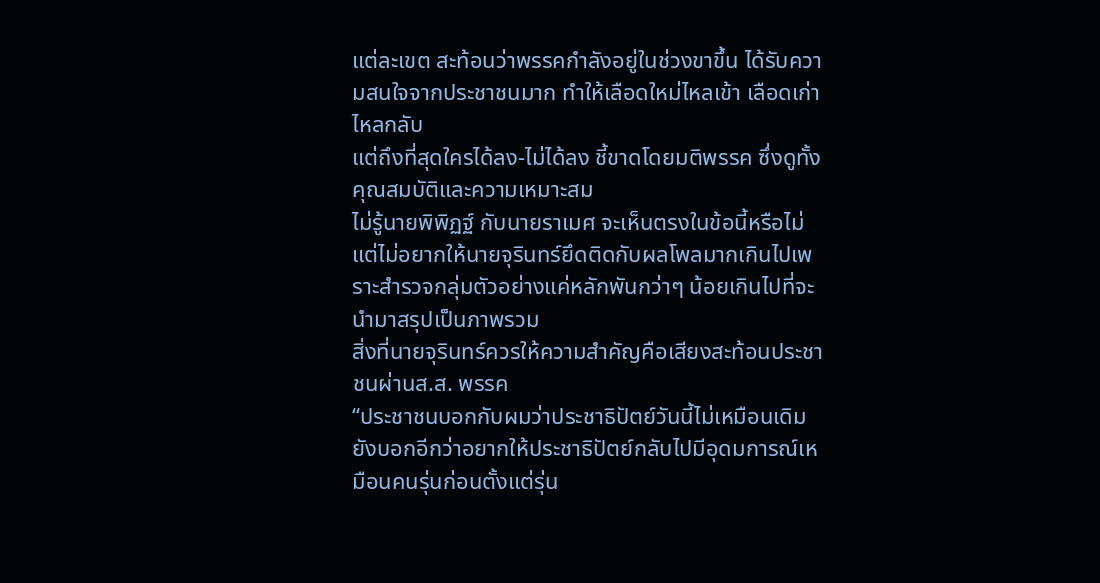แต่ละเขต สะท้อนว่าพรรคกำลังอยู่ในช่วงขาขึ้น ได้รับความสนใจจากประชาชนมาก ทำให้เลือดใหม่ไหลเข้า เลือดเก่าไหลกลับ
แต่ถึงที่สุดใครได้ลง-ไม่ได้ลง ชี้ขาดโดยมติพรรค ซึ่งดูทั้งคุณสมบัติและความเหมาะสม
ไม่รู้นายพิพิฏฐ์ กับนายราเมศ จะเห็นตรงในข้อนี้หรือไม่
แต่ไม่อยากให้นายจุรินทร์ยึดติดกับผลโพลมากเกินไปเพราะสำรวจกลุ่มตัวอย่างแค่หลักพันกว่าๆ น้อยเกินไปที่จะนำมาสรุปเป็นภาพรวม
สิ่งที่นายจุรินทร์ควรให้ความสำคัญคือเสียงสะท้อนประชาชนผ่านส.ส. พรรค
“ประชาชนบอกกับผมว่าประชาธิปัตย์วันนี้ไม่เหมือนเดิม ยังบอกอีกว่าอยากให้ประชาธิปัตย์กลับไปมีอุดมการณ์เหมือนคนรุ่นก่อนตั้งแต่รุ่น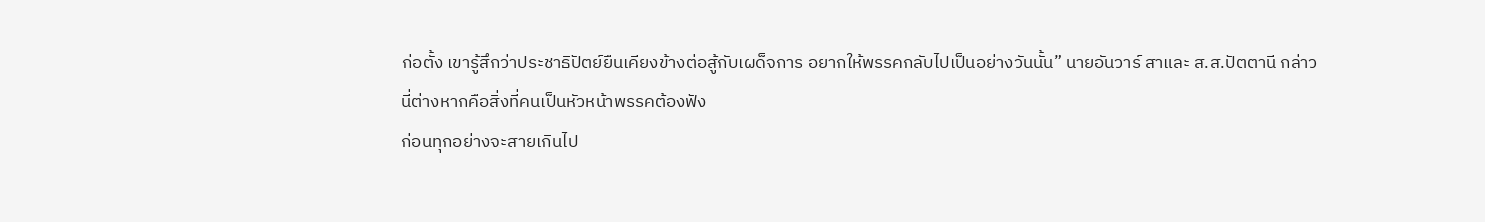ก่อตั้ง เขารู้สึกว่าประชาธิปัตย์ยืนเคียงข้างต่อสู้กับเผด็จการ อยากให้พรรคกลับไปเป็นอย่างวันนั้น” นายอันวาร์ สาและ ส.ส.ปัตตานี กล่าว
นี่ต่างหากคือสิ่งที่คนเป็นหัวหน้าพรรคต้องฟัง
ก่อนทุกอย่างจะสายเกินไป